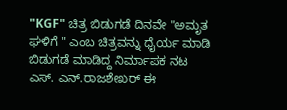"KGF" ಚಿತ್ರ ಬಿಡುಗಡೆ ದಿನವೇ "ಅಮೃತ ಘಳಿಗೆ " ಎಂಬ ಚಿತ್ರವನ್ನು ಧೈರ್ಯ ಮಾಡಿ ಬಿಡುಗಡೆ ಮಾಡಿದ್ದ ನಿರ್ಮಾಪಕ ನಟ ಎಸ್. ಎನ್.ರಾಜಶೇಖರ್ ಈ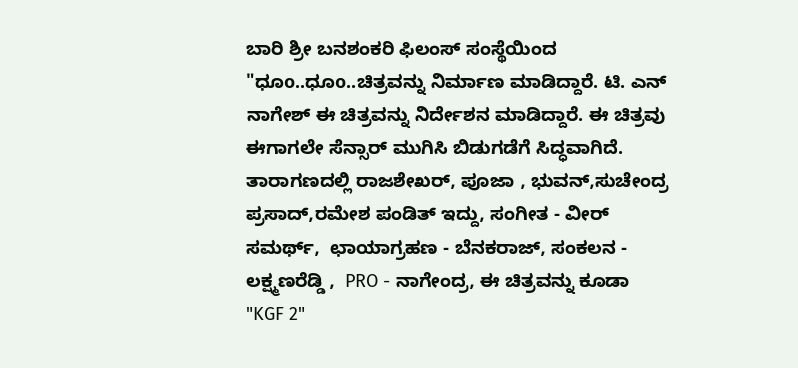ಬಾರಿ ಶ್ರೀ ಬನಶಂಕರಿ ಫಿಲಂಸ್ ಸಂಸ್ಥೆಯಿಂದ "ಧೂo..ಧೂo..ಚಿತ್ರವನ್ನು ನಿರ್ಮಾಣ ಮಾಡಿದ್ದಾರೆ. ಟಿ. ಎನ್ ನಾಗೇಶ್ ಈ ಚಿತ್ರವನ್ನು ನಿರ್ದೇಶನ ಮಾಡಿದ್ದಾರೆ. ಈ ಚಿತ್ರವು ಈಗಾಗಲೇ ಸೆನ್ಸಾರ್ ಮುಗಿಸಿ ಬಿಡುಗಡೆಗೆ ಸಿದ್ಧವಾಗಿದೆ. ತಾರಾಗಣದಲ್ಲಿ ರಾಜಶೇಖರ್, ಪೂಜಾ , ಭುವನ್,ಸುಚೇಂದ್ರ ಪ್ರಸಾದ್,ರಮೇಶ ಪಂಡಿತ್ ಇದ್ದು, ಸಂಗೀತ - ವೀರ್ ಸಮರ್ಥ್,  ಛಾಯಾಗ್ರಹಣ - ಬೆನಕರಾಜ್, ಸಂಕಲನ - ಲಕ್ಷ್ಮಣರೆಡ್ಡಿ ,  PRO - ನಾಗೇಂದ್ರ, ಈ ಚಿತ್ರವನ್ನು ಕೂಡಾ "KGF 2"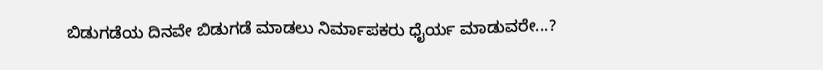ಬಿಡುಗಡೆಯ ದಿನವೇ ಬಿಡುಗಡೆ ಮಾಡಲು ನಿರ್ಮಾಪಕರು ಧೈರ್ಯ ಮಾಡುವರೇ...?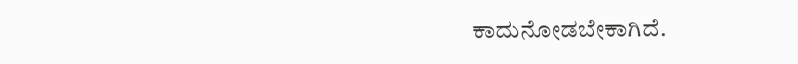ಕಾದುನೋಡಬೇಕಾಗಿದೆ.